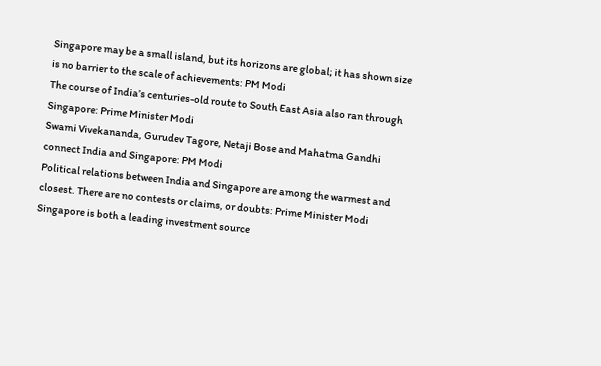Singapore may be a small island, but its horizons are global; it has shown size is no barrier to the scale of achievements: PM Modi
The course of India’s centuries-old route to South East Asia also ran through Singapore: Prime Minister Modi
Swami Vivekananda, Gurudev Tagore, Netaji Bose and Mahatma Gandhi connect India and Singapore: PM Modi
Political relations between India and Singapore are among the warmest and closest. There are no contests or claims, or doubts: Prime Minister Modi
Singapore is both a leading investment source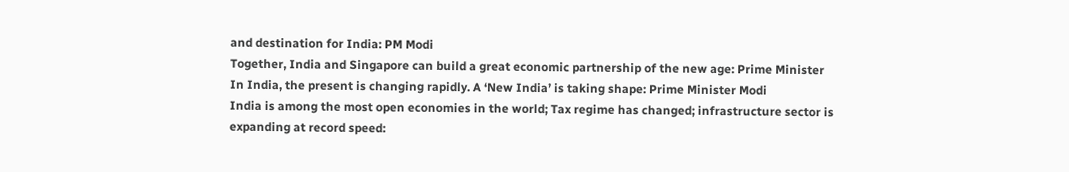and destination for India: PM Modi
Together, India and Singapore can build a great economic partnership of the new age: Prime Minister
In India, the present is changing rapidly. A ‘New India’ is taking shape: Prime Minister Modi
India is among the most open economies in the world; Tax regime has changed; infrastructure sector is expanding at record speed: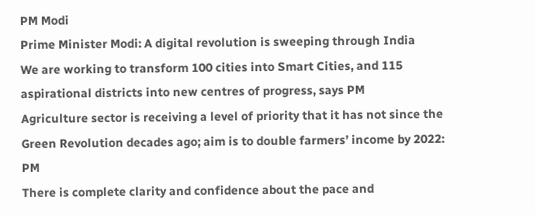PM Modi
Prime Minister Modi: A digital revolution is sweeping through India
We are working to transform 100 cities into Smart Cities, and 115 aspirational districts into new centres of progress, says PM
Agriculture sector is receiving a level of priority that it has not since the Green Revolution decades ago; aim is to double farmers’ income by 2022: PM
There is complete clarity and confidence about the pace and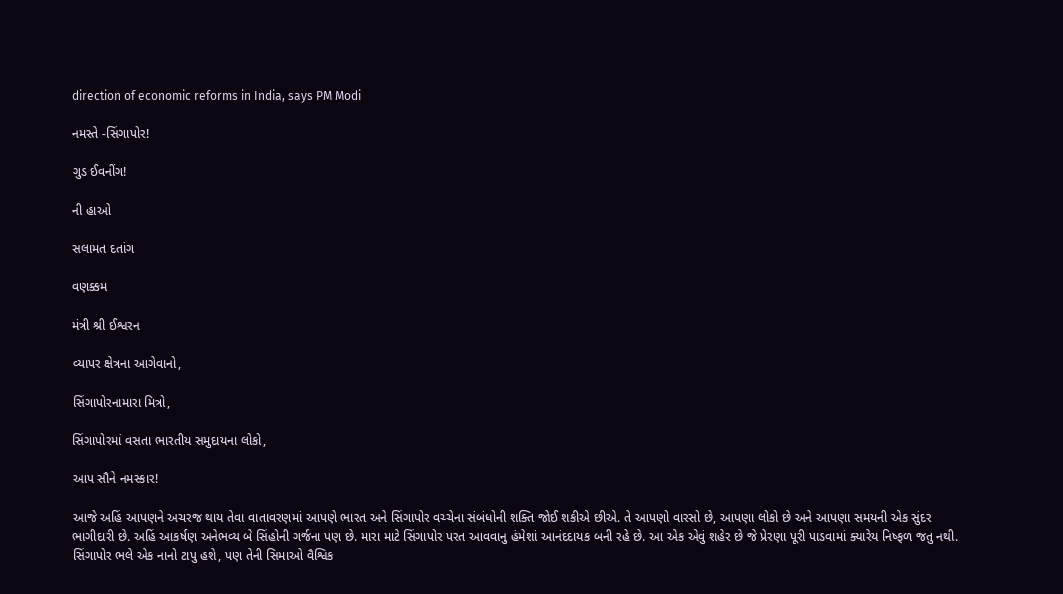direction of economic reforms in India, says PM Modi

નમસ્તે -સિંગાપોર!

ગુડ ઈવનીંગ!

ની હાઓ

સલામત દતાંગ

વણક્કમ

મંત્રી શ્રી ઈશ્વરન

વ્યાપર ક્ષેત્રના આગેવાનો,

સિંગાપોરનામારા મિત્રો,

સિંગાપોરમાં વસતા ભારતીય સમુદાયના લોકો,

આપ સૌને નમસ્કાર!

આજે અહિં આપણને અચરજ થાય તેવા વાતાવરણમાં આપણે ભારત અને સિંગાપોર વચ્ચેના સંબંધોની શક્તિ જોઈ શકીએ છીએ. તે આપણો વારસો છે, આપણા લોકો છે અને આપણા સમયની એક સુંદર ભાગીદારી છે. અહિં આકર્ષણ અનેભવ્ય બે સિંહોની ગર્જના પણ છે. મારા માટે સિંગાપોર પરત આવવાનુ હંમેશાં આનંદદાયક બની રહે છે. આ એક એવું શહેર છે જે પ્રેરણા પૂરી પાડવામાં ક્યારેય નિષ્ફળ જતુ નથી. સિંગાપોર ભલે એક નાનો ટાપુ હશે, પણ તેની સિમાઓ વૈશ્વિક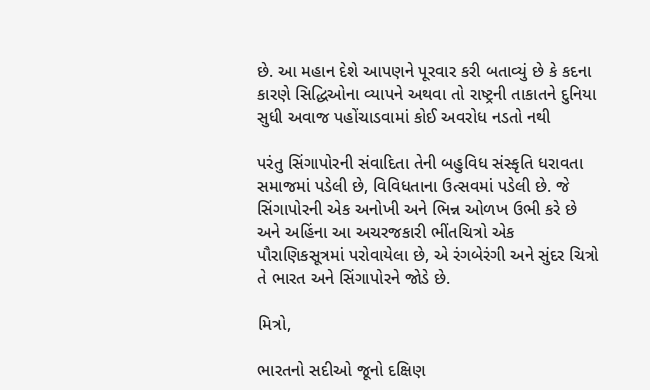છે. આ મહાન દેશે આપણને પૂરવાર કરી બતાવ્યું છે કે કદના કારણે સિદ્ધિઓના વ્યાપને અથવા તો રાષ્ટ્રની તાકાતને દુનિયા સુધી અવાજ પહોંચાડવામાં કોઈ અવરોધ નડતો નથી

પરંતુ સિંગાપોરની સંવાદિતા તેની બહુવિધ સંસ્કૃતિ ધરાવતા સમાજમાં પડેલી છે, વિવિધતાના ઉત્સવમાં પડેલી છે. જે સિંગાપોરની એક અનોખી અને ભિન્ન ઓળખ ઉભી કરે છે અને અહિંના આ અચરજકારી ભીંતચિત્રો એક પૌરાણિકસૂત્રમાં પરોવાયેલા છે, એ રંગબેરંગી અને સુંદર ચિત્રો તે ભારત અને સિંગાપોરને જોડે છે.

મિત્રો,

ભારતનો સદીઓ જૂનો દક્ષિણ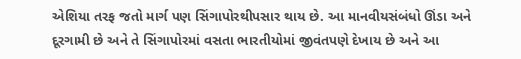એશિયા તરફ જતો માર્ગ પણ સિંગાપોરથીપસાર થાય છે. આ માનવીયસંબંધો ઊંડા અને દૂરગામી છે અને તે સિંગાપોરમાં વસતા ભારતીયોમાં જીવંતપણે દેખાય છે અને આ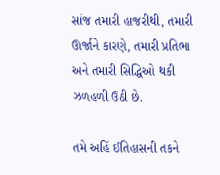સાંજ તમારી હાજરીથી, તમારી ઊર્જાને કારણે, તમારી પ્રતિભા અને તમારી સિદ્ધિઓ થકી ઝળહળી ઉઠી છે.

તમે અહિં ઈતિહાસની તકને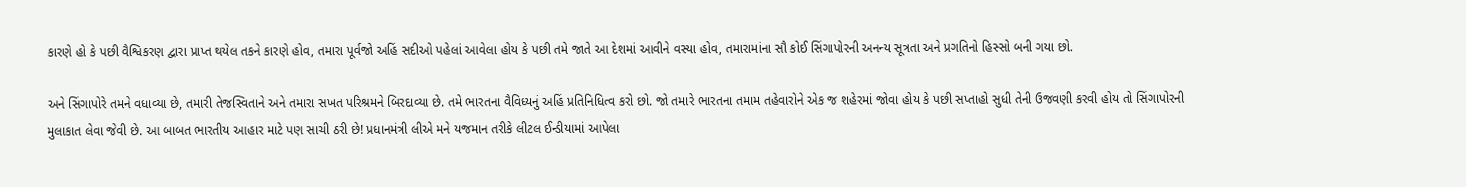કારણે હો કે પછી વૈશ્વિકરણ દ્વારા પ્રાપ્ત થયેલ તકને કારણે હોવ, તમારા પૂર્વજો અહિં સદીઓ પહેલાં આવેલા હોય કે પછી તમે જાતે આ દેશમાં આવીને વસ્યા હોવ, તમારામાંના સૌ કોઈ સિંગાપોરની અનન્ય સૂત્રતા અને પ્રગતિનો હિસ્સો બની ગયા છો.

અને સિંગાપોરે તમને વધાવ્યા છે, તમારી તેજસ્વિતાને અને તમારા સખત પરિશ્રમને બિરદાવ્યા છે. તમે ભારતના વૈવિધ્યનું અહિં પ્રતિનિધિત્વ કરો છો. જો તમારે ભારતના તમામ તહેવારોને એક જ શહેરમાં જોવા હોય કે પછી સપ્તાહો સુધી તેની ઉજવણી કરવી હોય તો સિંગાપોરની મુલાકાત લેવા જેવી છે. આ બાબત ભારતીય આહાર માટે પણ સાચી ઠરી છે! પ્રધાનમંત્રી લીએ મને યજમાન તરીકે લીટલ ઈન્ડીયામાં આપેલા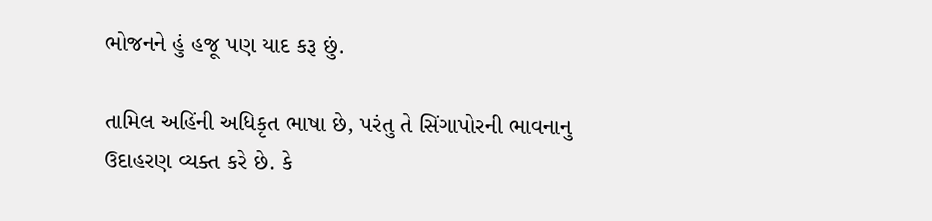ભોજનને હું હજૂ પણ યાદ કરૂ છું.

તામિલ અહિંની અધિકૃત ભાષા છે, પરંતુ તે સિંગાપોરની ભાવનાનુ ઉદાહરણ વ્યક્ત કરે છે. કે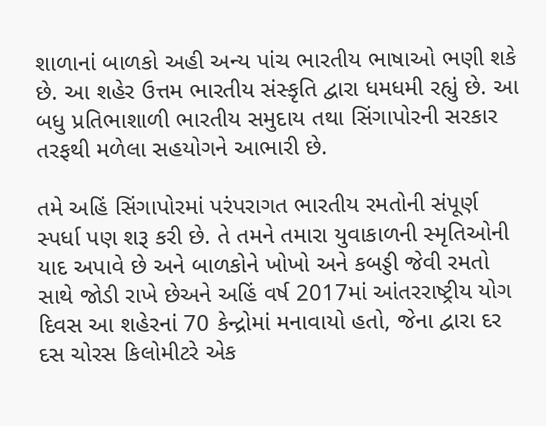શાળાનાં બાળકો અહી અન્ય પાંચ ભારતીય ભાષાઓ ભણી શકે છે. આ શહેર ઉત્તમ ભારતીય સંસ્કૃતિ દ્વારા ધમધમી રહ્યું છે. આ બધુ પ્રતિભાશાળી ભારતીય સમુદાય તથા સિંગાપોરની સરકાર તરફથી મળેલા સહયોગને આભારી છે.

તમે અહિં સિંગાપોરમાં પરંપરાગત ભારતીય રમતોની સંપૂર્ણ સ્પર્ધા પણ શરૂ કરી છે. તે તમને તમારા યુવાકાળની સ્મૃતિઓની યાદ અપાવે છે અને બાળકોને ખોખો અને કબડ્ડી જેવી રમતો સાથે જોડી રાખે છેઅને અહિં વર્ષ 2017માં આંતરરાષ્ટ્રીય યોગ દિવસ આ શહેરનાં 70 કેન્દ્રોમાં મનાવાયો હતો, જેના દ્વારા દર દસ ચોરસ કિલોમીટરે એક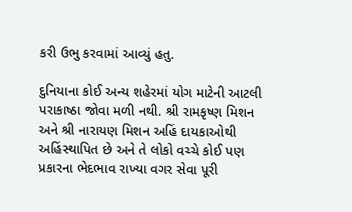કરી ઉભુ કરવામાં આવ્યું હતુ.

દુનિયાના કોઈ અન્ય શહેરમાં યોગ માટેની આટલી પરાકાષ્ઠા જોવા મળી નથી. શ્રી રામકૃષ્ણ મિશન અને શ્રી નારાયણ મિશન અહિં દાયકાઓથી અહિંસ્થાપિત છે અને તે લોકો વચ્ચે કોઈ પણ પ્રકારના ભેદભાવ રાખ્યા વગર સેવા પૂરી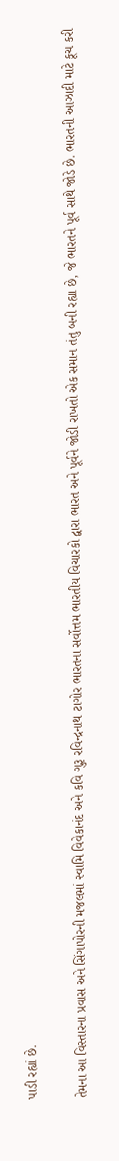પાડી રહ્યાં છે.

તેમના આ વિસ્તારના પ્રવાસ અને સિંગાપોરની મજલમાં સ્વામિ વિવેકાનંદ અને કવિ ગુરૂ રવિન્દ્રનાથ ટાગોર ભારતના સર્વોત્તમ ભારતીય વિચારકો દ્વારા ભારત અને પૂર્વને જોડી રાખતો એક સમાન તંતુ બની રહ્યા છે, જે ભારતને પૂર્વ સાથે જોડે છે. ભારતની આઝાદી માટે કૂચ કરી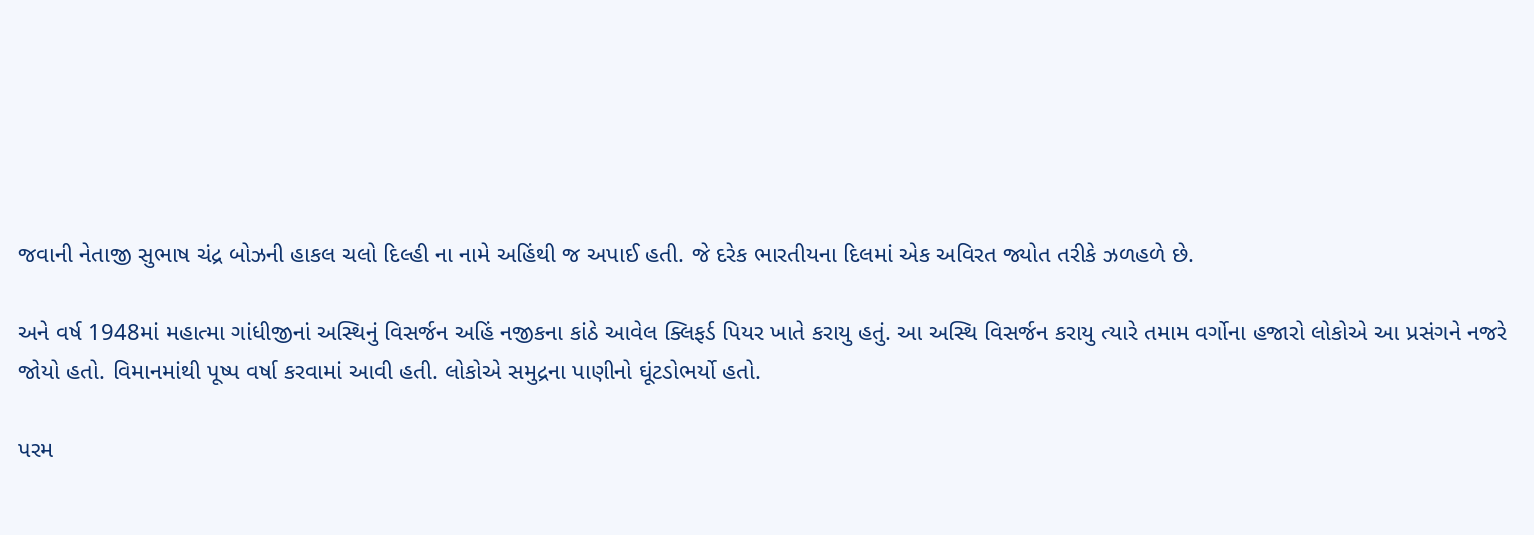જવાની નેતાજી સુભાષ ચંદ્ર બોઝની હાકલ ચલો દિલ્હી ના નામે અહિંથી જ અપાઈ હતી. જે દરેક ભારતીયના દિલમાં એક અવિરત જ્યોત તરીકે ઝળહળે છે.

અને વર્ષ 1948માં મહાત્મા ગાંધીજીનાં અસ્થિનું વિસર્જન અહિં નજીકના કાંઠે આવેલ ક્લિફર્ડ પિયર ખાતે કરાયુ હતું. આ અસ્થિ વિસર્જન કરાયુ ત્યારે તમામ વર્ગોના હજારો લોકોએ આ પ્રસંગને નજરે જોયો હતો. વિમાનમાંથી પૂષ્પ વર્ષા કરવામાં આવી હતી. લોકોએ સમુદ્રના પાણીનો ઘૂંટડોભર્યો હતો.

પરમ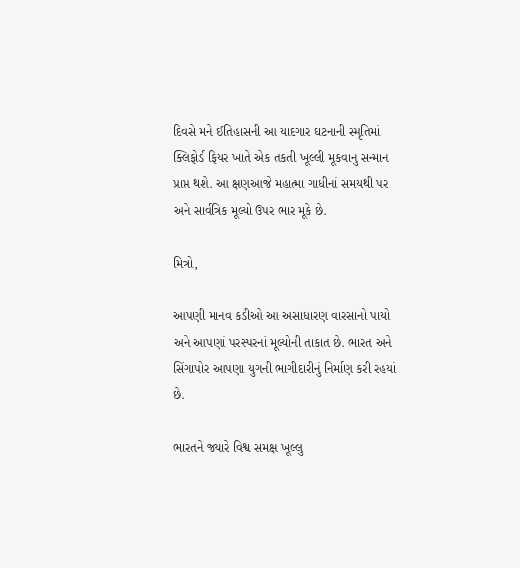દિવસે મને ઈતિહાસની આ યાદગાર ઘટનાની સ્મૃતિમાં ક્લિફોર્ડ ફિયર ખાતે એક તકતી ખૂલ્લી મૂકવાનુ સન્માન પ્રાપ્ત થશે. આ ક્ષણઆજે મહાત્મા ગાધીનાં સમયથી પર અને સાર્વત્રિક મૂલ્યો ઉપર ભાર મૂકે છે.

મિત્રો,

આપણી માનવ કડીઓ આ અસાધારણ વારસાનો પાયો અને આપણાં પરસ્પરનાં મૂલ્યોની તાકાત છે. ભારત અને સિંગાપોર આપણા યુગની ભાગીદારીનું નિર્માણ કરી રહયાં છે.

ભારતને જ્યારે વિશ્વ સમક્ષ ખૂલ્લુ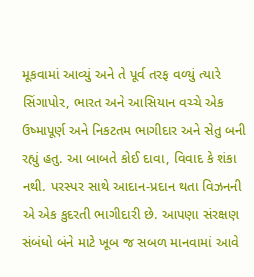મૂકવામાં આવ્યું અને તે પૂર્વ તરફ વળ્યું ત્યારે સિંગાપોર, ભારત અને આસિયાન વચ્ચે એક ઉષ્માપૂર્ણ અને નિકટતમ ભાગીદાર અને સેતુ બની રહ્યું હતુ. આ બાબતે કોઈ દાવા, વિવાદ કે શંકા નથી. પરસ્પર સાથે આદાન-પ્રદાન થતા વિઝનની એ એક કુદરતી ભાગીદારી છે. આપણા સંરક્ષણ સંબંધો બંને માટે ખૂબ જ સબળ માનવામાં આવે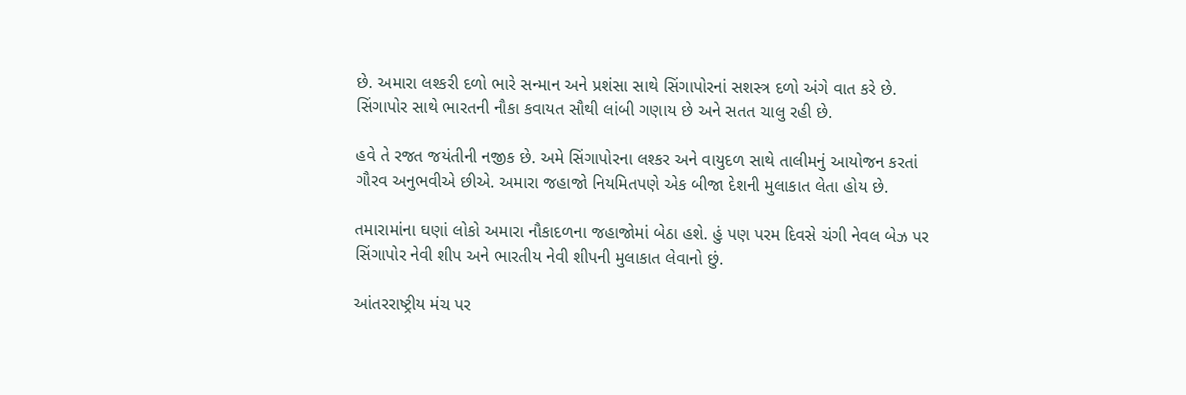છે. અમારા લશ્કરી દળો ભારે સન્માન અને પ્રશંસા સાથે સિંગાપોરનાં સશસ્ત્ર દળો અંગે વાત કરે છે. સિંગાપોર સાથે ભારતની નૌકા કવાયત સૌથી લાંબી ગણાય છે અને સતત ચાલુ રહી છે.

હવે તે રજત જયંતીની નજીક છે. અમે સિંગાપોરના લશ્કર અને વાયુદળ સાથે તાલીમનું આયોજન કરતાં ગૌરવ અનુભવીએ છીએ. અમારા જહાજો નિયમિતપણે એક બીજા દેશની મુલાકાત લેતા હોય છે.

તમારામાંના ઘણાં લોકો અમારા નૌકાદળના જહાજોમાં બેઠા હશે. હું પણ પરમ દિવસે ચંગી નેવલ બેઝ પર સિંગાપોર નેવી શીપ અને ભારતીય નેવી શીપની મુલાકાત લેવાનો છું.

આંતરરાષ્ટ્રીય મંચ પર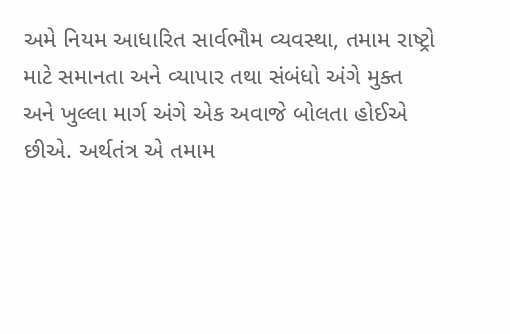અમે નિયમ આધારિત સાર્વભૌમ વ્યવસ્થા, તમામ રાષ્ટ્રો માટે સમાનતા અને વ્યાપાર તથા સંબંધો અંગે મુક્ત અને ખુલ્લા માર્ગ અંગે એક અવાજે બોલતા હોઈએ છીએ. અર્થતંત્ર એ તમામ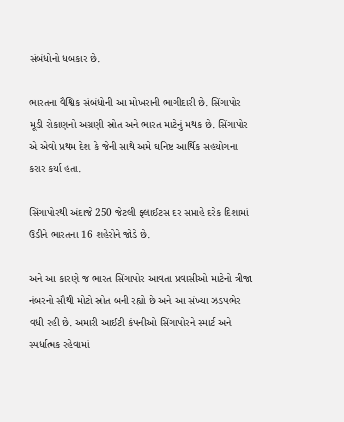સંબંધોનો ધબકાર છે.

ભારતના વૈશ્વિક સંબંધોની આ મોખરાની ભાગીદારી છે. સિંગાપોર મૂડી રોકાણનો અગ્રણી સ્રોત અને ભારત માટેનું મથક છે. સિંગાપોર એ એવો પ્રથમ દેશ કે જેની સાથે અમે ઘનિષ્ટ આર્થિક સહયોગના કરાર કર્યા હતા.

સિંગાપોરથી અંદાજે 250 જેટલી ફ્લાઈટસ દર સપ્તાહે દરેક દિશામાં ઉડીને ભારતના 16 શહેરોને જોડે છે.

અને આ કારણે જ ભારત સિંગાપોર આવતા પ્રવાસીઓ માટેનો ત્રીજા નંબરનો સૌથી મોટો સ્રોત બની રહ્યો છે અને આ સંખ્યા ઝડપભેર વધી રહી છે. અમારી આઈટી કંપનીઓ સિંગાપોરને સ્માર્ટ અને સ્પર્ધાત્મક રહેવામાં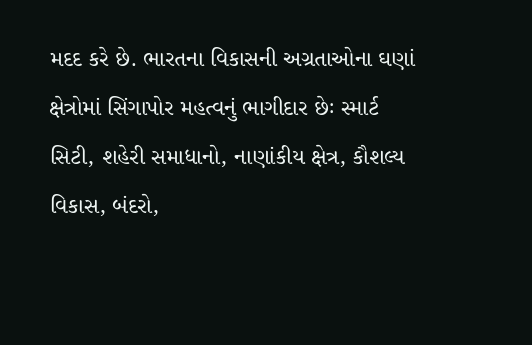મદદ કરે છે. ભારતના વિકાસની અગ્રતાઓના ઘણાં ક્ષેત્રોમાં સિંગાપોર મહત્વનું ભાગીદાર છેઃ સ્માર્ટ સિટી, શહેરી સમાધાનો, નાણાંકીય ક્ષેત્ર, કૌશલ્ય વિકાસ, બંદરો,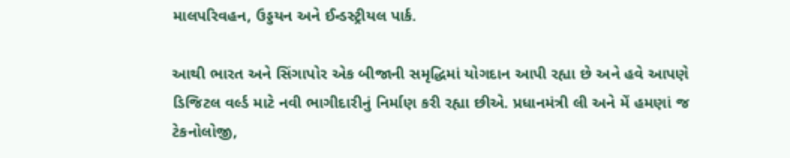માલપરિવહન, ઉડ્ડયન અને ઈન્ડસ્ટ્રીયલ પાર્ક.

આથી ભારત અને સિંગાપોર એક બીજાની સમૃદ્ધિમાં યોગદાન આપી રહ્યા છે અને હવે આપણે ડિજિટલ વર્લ્ડ માટે નવી ભાગીદારીનું નિર્માણ કરી રહ્યા છીએ. પ્રધાનમંત્રી લી અને મેં હમણાં જ ટેકનોલોજી,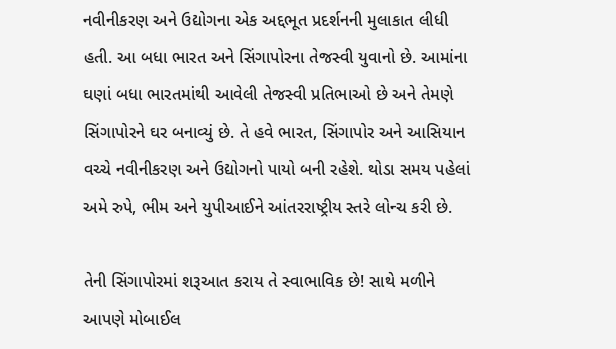નવીનીકરણ અને ઉદ્યોગના એક અદ્દભૂત પ્રદર્શનની મુલાકાત લીધી હતી. આ બધા ભારત અને સિંગાપોરના તેજસ્વી યુવાનો છે. આમાંના ઘણાં બધા ભારતમાંથી આવેલી તેજસ્વી પ્રતિભાઓ છે અને તેમણે સિંગાપોરને ઘર બનાવ્યું છે. તે હવે ભારત, સિંગાપોર અને આસિયાન વચ્ચે નવીનીકરણ અને ઉદ્યોગનો પાયો બની રહેશે. થોડા સમય પહેલાં અમે રુપે, ભીમ અને યુપીઆઈને આંતરરાષ્ટ્રીય સ્તરે લોન્ચ કરી છે.

તેની સિંગાપોરમાં શરૂઆત કરાય તે સ્વાભાવિક છે! સાથે મળીને આપણે મોબાઈલ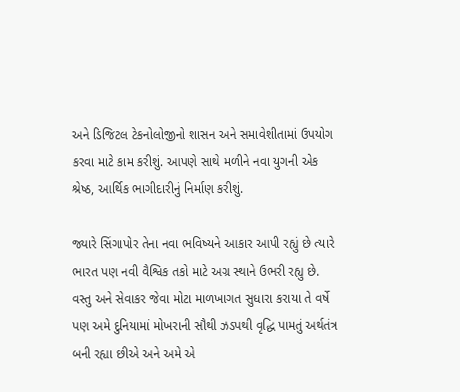અને ડિજિટલ ટેકનોલોજીનો શાસન અને સમાવેશીતામાં ઉપયોગ કરવા માટે કામ કરીશું. આપણે સાથે મળીને નવા યુગની એક શ્રેષ્ઠ, આર્થિક ભાગીદારીનું નિર્માણ કરીશું.

જ્યારે સિંગાપોર તેના નવા ભવિષ્યને આકાર આપી રહ્યું છે ત્યારે ભારત પણ નવી વૈશ્વિક તકો માટે અગ્ર સ્થાને ઉભરી રહ્યુ છે. વસ્તુ અને સેવાકર જેવા મોટા માળખાગત સુધારા કરાયા તે વર્ષે પણ અમે દુનિયામાં મોખરાની સૌથી ઝડપથી વૃદ્ધિ પામતું અર્થતંત્ર બની રહ્યા છીએ અને અમે એ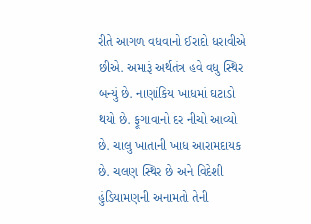રીતે આગળ વધવાનો ઈરાદો ધરાવીએ છીએ. અમારૂં અર્થતંત્ર હવે વધુ સ્થિર બન્યું છે. નાણાંકિય ખાધમાં ઘટાડો થયો છે. ફૂગાવાનો દર નીચો આવ્યો છે. ચાલુ ખાતાની ખાધ આરામદાયક છે. ચલણ સ્થિર છે અને વિદેશી હુંડિયામણની અનામતો તેની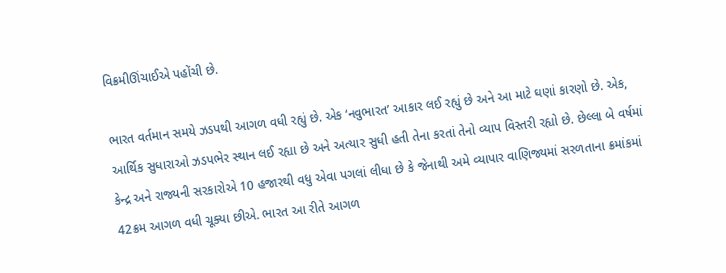વિક્રમીઊંચાઈએ પહોંચી છે.

ભારત વર્તમાન સમયે ઝડપથી આગળ વધી રહ્યું છે. એક ‘નવુભારત’ આકાર લઈ રહ્યું છે અને આ માટે ઘણાં કારણો છે. એક, આર્થિક સુધારાઓ ઝડપભેર સ્થાન લઈ રહ્યા છે અને અત્યાર સુધી હતી તેના કરતાં તેનો વ્યાપ વિસ્તરી રહ્યો છે. છેલ્લા બે વર્ષમાં કેન્દ્ર અને રાજ્યની સરકારોએ 10 હજારથી વધુ એવા પગલાં લીધા છે કે જેનાથી અમે વ્યાપાર વાણિજ્યમાં સરળતાના ક્રમાંકમાં 42ક્રમ આગળ વધી ચૂક્યા છીએ. ભારત આ રીતે આગળ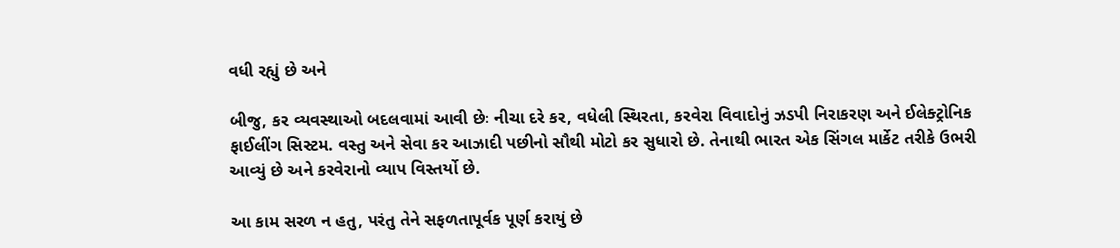વધી રહ્યું છે અને

બીજુ, કર વ્યવસ્થાઓ બદલવામાં આવી છેઃ નીચા દરે કર, વધેલી સ્થિરતા, કરવેરા વિવાદોનું ઝડપી નિરાકરણ અને ઈલેક્ટ્રોનિક ફાઈલીંગ સિસ્ટમ. વસ્તુ અને સેવા કર આઝાદી પછીનો સૌથી મોટો કર સુધારો છે. તેનાથી ભારત એક સિંગલ માર્કેટ તરીકે ઉભરી આવ્યું છે અને કરવેરાનો વ્યાપ વિસ્તર્યો છે.

આ કામ સરળ ન હતુ, પરંતુ તેને સફળતાપૂર્વક પૂર્ણ કરાયું છે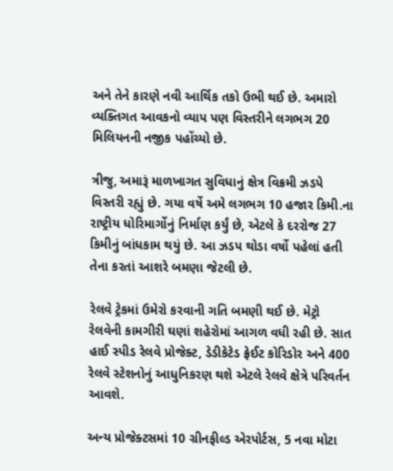અને તેને કારણે નવી આર્થિક તકો ઉભી થઈ છે. અમારો વ્યક્તિગત આવકનો વ્યાપ પણ વિસ્તરીને લગભગ 20 મિલિયનની નજીક પહોંચ્યો છે.

ત્રીજુ, અમારૂં માળખાગત સુવિધાનું ક્ષેત્ર વિક્રમી ઝડપે વિસ્તરી રહ્યું છે. ગયા વર્ષે અમે લગભગ 10 હજાર કિમી.ના રાષ્ટ્રીય ધોરિમાર્ગોનું નિર્માણ કર્યું છે, એટલે કે દરરોજ 27 કિમીનું બાંધકામ થયું છે. આ ઝડપ થોડા વર્ષો પહેલાં હતી તેના કરતાં આશરે બમણા જેટલી છે.

રેલવે ટ્રેકમાં ઉમેરો કરવાની ગતિ બમણી થઈ છે. મેટ્રો રેલવેની કામગીરી ઘણાં શહેરોમાં આગળ વધી રહી છે. સાત હાઈ સ્પીડ રેલવે પ્રોજેક્ટ, ડેડીકેટેડ ફ્રેઈટ કોરિડોર અને 400 રેલવે સ્ટેશનોનું આધુનિકરણ થશે એટલે રેલવે ક્ષેત્રે પરિવર્તન આવશે.

અન્ય પ્રોજેક્ટસમાં 10 ગ્રીનફીલ્ડ એરપોર્ટસ, 5 નવા મોટા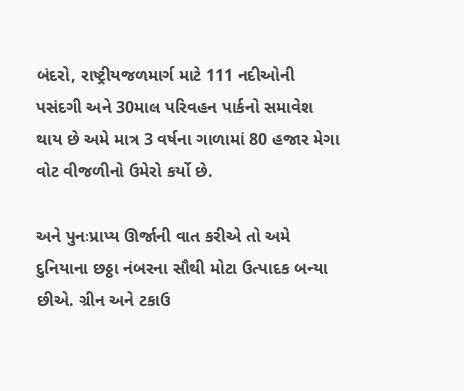બંદરો, રાષ્ટ્રીયજળમાર્ગ માટે 111 નદીઓની પસંદગી અને 30માલ પરિવહન પાર્કનો સમાવેશ થાય છે અમે માત્ર 3 વર્ષના ગાળામાં 80 હજાર મેગા વોટ વીજળીનો ઉમેરો કર્યો છે.

અને પુનઃપ્રાપ્ય ઊર્જાની વાત કરીએ તો અમે દુનિયાના છઠ્ઠા નંબરના સૌથી મોટા ઉત્પાદક બન્યા છીએ. ગ્રીન અને ટકાઉ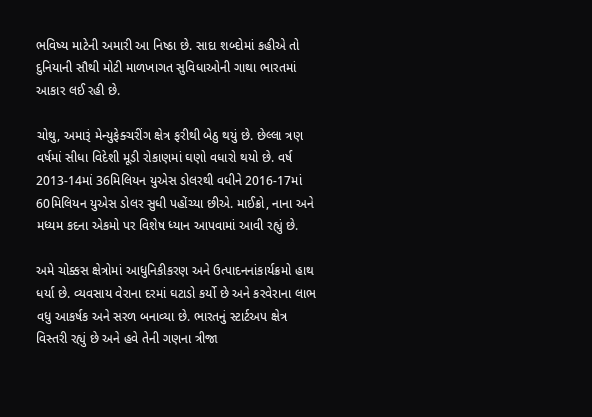ભવિષ્ય માટેની અમારી આ નિષ્ઠા છે. સાદા શબ્દોમાં કહીએ તો દુનિયાની સૌથી મોટી માળખાગત સુવિધાઓની ગાથા ભારતમાં આકાર લઈ રહી છે.

ચોથુ, અમારૂં મેન્યુફેક્ચરીંગ ક્ષેત્ર ફરીથી બેઠુ થયું છે. છેલ્લા ત્રણ વર્ષમાં સીધા વિદેશી મૂડી રોકાણમાં ઘણો વધારો થયો છે. વર્ષ 2013-14માં 36મિલિયન યુએસ ડોલરથી વધીને 2016-17માં 60મિલિયન યુએસ ડોલર સુધી પહોંચ્યા છીએ. માઈક્રો, નાના અને મધ્યમ કદના એકમો પર વિશેષ ધ્યાન આપવામાં આવી રહ્યું છે.

અમે ચોક્કસ ક્ષેત્રોમાં આધુનિકીકરણ અને ઉત્પાદનનાંકાર્યક્રમો હાથ ધર્યા છે. વ્યવસાય વેરાના દરમાં ઘટાડો કર્યો છે અને કરવેરાના લાભ વધુ આકર્ષક અને સરળ બનાવ્યા છે. ભારતનું સ્ટાર્ટઅપ ક્ષેત્ર વિસ્તરી રહ્યું છે અને હવે તેની ગણના ત્રીજા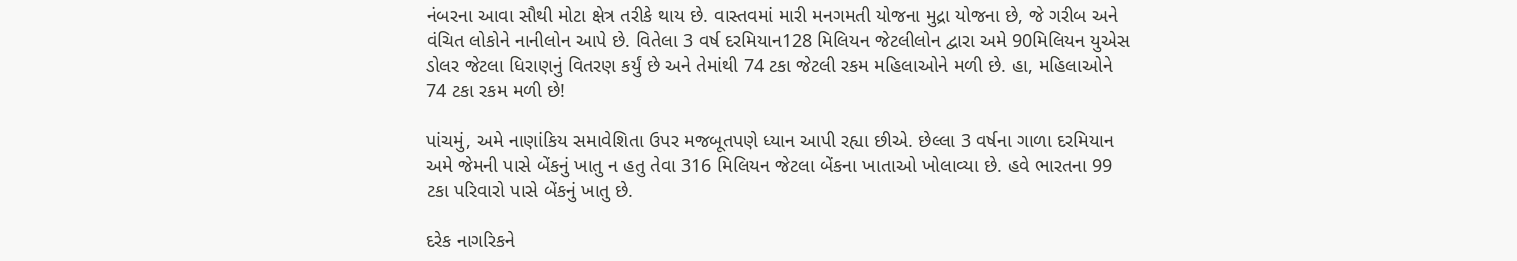નંબરના આવા સૌથી મોટા ક્ષેત્ર તરીકે થાય છે. વાસ્તવમાં મારી મનગમતી યોજના મુદ્રા યોજના છે, જે ગરીબ અને વંચિત લોકોને નાનીલોન આપે છે. વિતેલા 3 વર્ષ દરમિયાન128 મિલિયન જેટલીલોન દ્વારા અમે 90મિલિયન યુએસ ડોલર જેટલા ધિરાણનું વિતરણ કર્યું છે અને તેમાંથી 74 ટકા જેટલી રકમ મહિલાઓને મળી છે. હા, મહિલાઓને 74 ટકા રકમ મળી છે!

પાંચમું, અમે નાણાંકિય સમાવેશિતા ઉપર મજબૂતપણે ધ્યાન આપી રહ્યા છીએ. છેલ્લા 3 વર્ષના ગાળા દરમિયાન અમે જેમની પાસે બેંકનું ખાતુ ન હતુ તેવા 316 મિલિયન જેટલા બેંકના ખાતાઓ ખોલાવ્યા છે. હવે ભારતના 99 ટકા પરિવારો પાસે બેંકનું ખાતુ છે.

દરેક નાગરિકને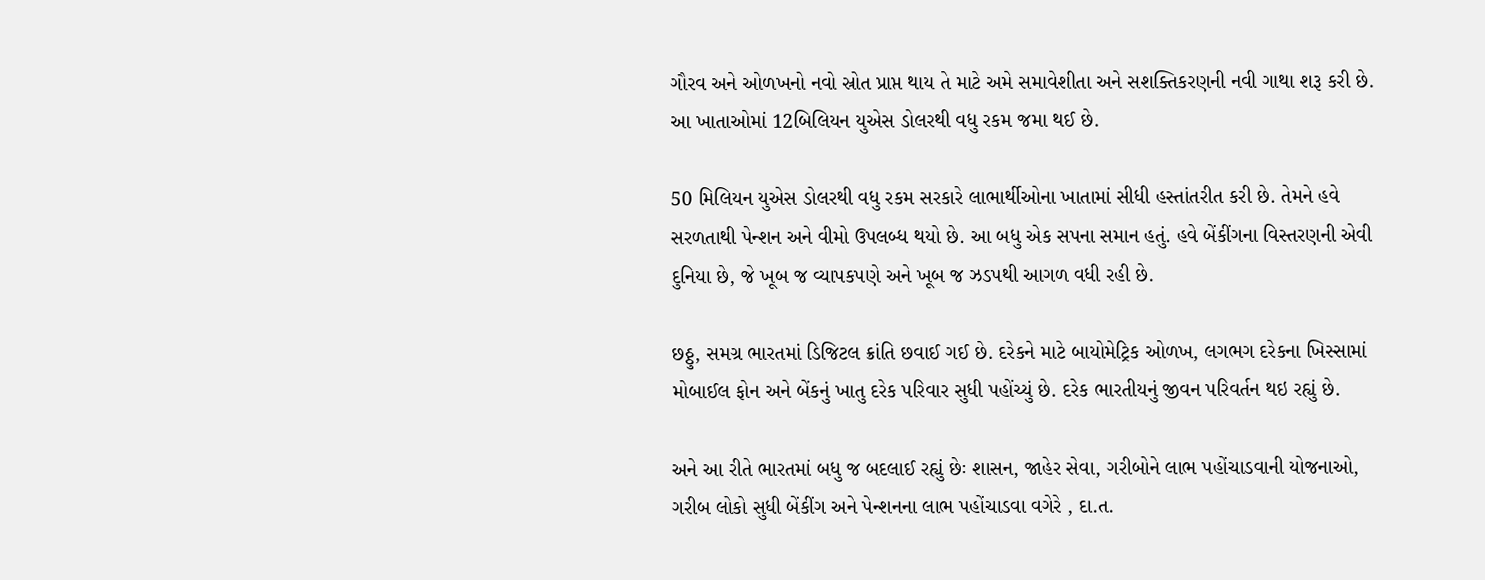ગૌરવ અને ઓળખનો નવો સ્રોત પ્રાપ્ત થાય તે માટે અમે સમાવેશીતા અને સશક્તિકરણની નવી ગાથા શરૂ કરી છે. આ ખાતાઓમાં 12બિલિયન યુએસ ડોલરથી વધુ રકમ જમા થઈ છે.

50 મિલિયન યુએસ ડોલરથી વધુ રકમ સરકારે લાભાર્થીઓના ખાતામાં સીધી હસ્તાંતરીત કરી છે. તેમને હવે સરળતાથી પેન્શન અને વીમો ઉપલબ્ધ થયો છે. આ બધુ એક સપના સમાન હતું. હવે બેંકીંગના વિસ્તરણની એવી દુનિયા છે, જે ખૂબ જ વ્યાપકપણે અને ખૂબ જ ઝડપથી આગળ વધી રહી છે.

છઠ્ઠુ, સમગ્ર ભારતમાં ડિજિટલ ક્રાંતિ છવાઈ ગઈ છે. દરેકને માટે બાયોમેટ્રિક ઓળખ, લગભગ દરેકના ખિસ્સામાં મોબાઈલ ફોન અને બેંકનું ખાતુ દરેક પરિવાર સુધી પહોંચ્યું છે. દરેક ભારતીયનું જીવન પરિવર્તન થઇ રહ્યું છે.

અને આ રીતે ભારતમાં બધુ જ બદલાઈ રહ્યું છેઃ શાસન, જાહેર સેવા, ગરીબોને લાભ પહોંચાડવાની યોજનાઓ, ગરીબ લોકો સુધી બેંકીંગ અને પેન્શનના લાભ પહોંચાડવા વગેરે , દા.ત.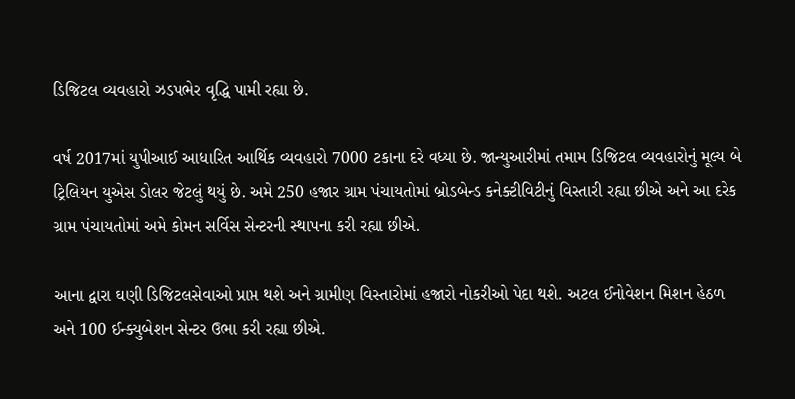ડિજિટલ વ્યવહારો ઝડપભેર વૃદ્ધિ પામી રહ્યા છે.

વર્ષ 2017માં યુપીઆઈ આધારિત આર્થિક વ્યવહારો 7000 ટકાના દરે વધ્યા છે. જાન્યુઆરીમાં તમામ ડિજિટલ વ્યવહારોનું મૂલ્ય બે ટ્રિલિયન યુએસ ડોલર જેટલું થયું છે. અમે 250 હજાર ગ્રામ પંચાયતોમાં બ્રોડબેન્ડ કનેક્ટીવિટીનું વિસ્તારી રહ્યા છીએ અને આ દરેક ગ્રામ પંચાયતોમાં અમે કોમન સર્વિસ સેન્ટરની સ્થાપના કરી રહ્યા છીએ.

આના દ્વારા ઘણી ડિજિટલસેવાઓ પ્રાપ્ત થશે અને ગ્રામીણ વિસ્તારોમાં હજારો નોકરીઓ પેદા થશે. અટલ ઈનોવેશન મિશન હેઠળ અને 100 ઈન્ક્યુબેશન સેન્ટર ઉભા કરી રહ્યા છીએ.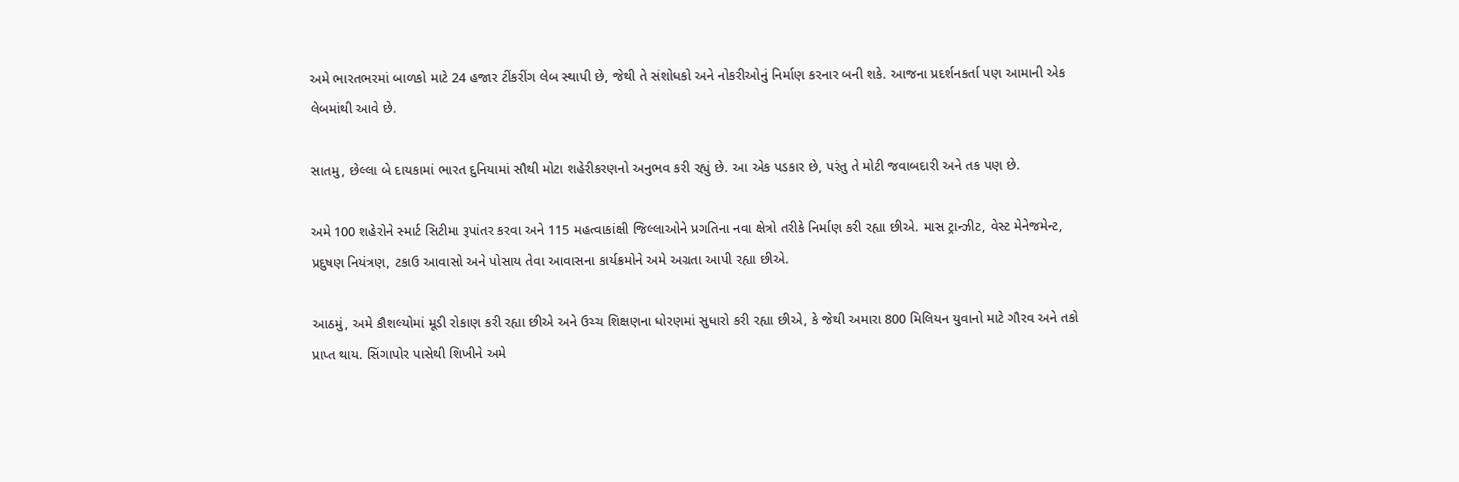અમે ભારતભરમાં બાળકો માટે 24 હજાર ટીંકરીંગ લેબ સ્થાપી છે, જેથી તે સંશોધકો અને નોકરીઓનું નિર્માણ કરનાર બની શકે. આજના પ્રદર્શનકર્તા પણ આમાની એક લેબમાંથી આવે છે.

સાતમુ, છેલ્લા બે દાયકામાં ભારત દુનિયામાં સૌથી મોટા શહેરીકરણનો અનુભવ કરી રહ્યું છે. આ એક પડકાર છે, પરંતુ તે મોટી જવાબદારી અને તક પણ છે.

અમે 100 શહેરોને સ્માર્ટ સિટીમા રૂપાંતર કરવા અને 115 મહત્વાકાંક્ષી જિલ્લાઓને પ્રગતિના નવા ક્ષેત્રો તરીકે નિર્માણ કરી રહ્યા છીએ. માસ ટ્રાન્ઝીટ, વેસ્ટ મેનેજમેન્ટ, પ્રદુષણ નિયંત્રણ, ટકાઉ આવાસો અને પોસાય તેવા આવાસના કાર્યક્રમોને અમે અગ્રતા આપી રહ્યા છીએ.

આઠમું, અમે કૌશલ્યોમાં મૂડી રોકાણ કરી રહ્યા છીએ અને ઉચ્ચ શિક્ષણના ધોરણમાં સુધારો કરી રહ્યા છીએ, કે જેથી અમારા 800 મિલિયન યુવાનો માટે ગૌરવ અને તકો પ્રાપ્ત થાય. સિંગાપોર પાસેથી શિખીને અમે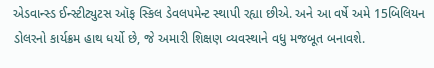એડવાન્સ્ડ ઈન્સ્ટીટ્યુટસ ઑફ સ્કિલ ડેવલપમેન્ટ સ્થાપી રહ્યા છીએ. અને આ વર્ષે અમે 15બિલિયન ડોલરનો કાર્યક્રમ હાથ ધર્યો છે, જે અમારી શિક્ષણ વ્યવસ્થાને વધુ મજબૂત બનાવશે.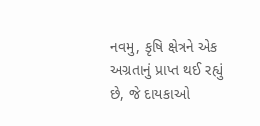નવમુ, કૃષિ ક્ષેત્રને એક અગ્રતાનું પ્રાપ્ત થઈ રહ્યું છે, જે દાયકાઓ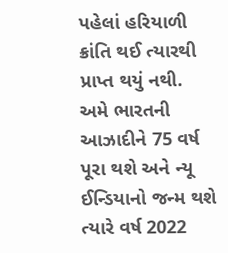પહેલાં હરિયાળી ક્રાંતિ થઈ ત્યારથી પ્રાપ્ત થયું નથી. અમે ભારતની આઝાદીને 75 વર્ષ પૂરા થશે અને ન્યૂ ઈન્ડિયાનો જન્મ થશે ત્યારે વર્ષ 2022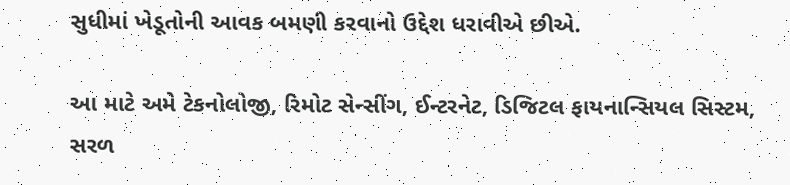સુધીમાં ખેડૂતોની આવક બમણી કરવાનો ઉદ્દેશ ધરાવીએ છીએ.

આ માટે અમે ટેકનોલોજી, રિમોટ સેન્સીંગ, ઈન્ટરનેટ, ડિજિટલ ફાયનાન્સિયલ સિસ્ટમ, સરળ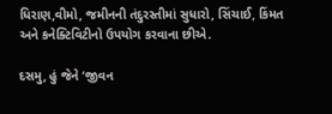ધિરાણ,વીમો, જમીનની તંદુરસ્તીમાં સુધારો, સિંચાઈ, કિંમત અને કનેક્ટિવિટીનો ઉપયોગ કરવાના છીએ.

દસમુ, હું જેને ‘જીવન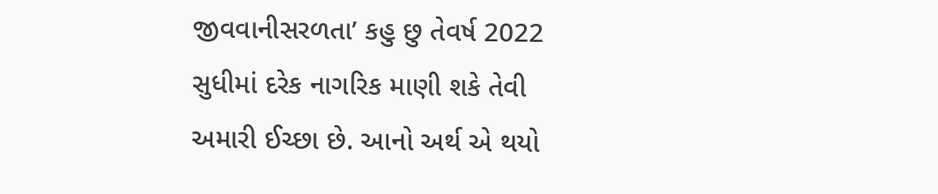જીવવાનીસરળતા’ કહુ છુ તેવર્ષ 2022 સુધીમાં દરેક નાગરિક માણી શકે તેવી અમારી ઈચ્છા છે. આનો અર્થ એ થયો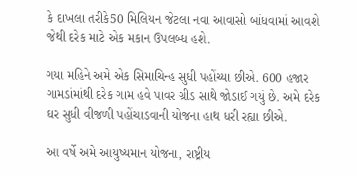કે દાખલા તરીકે50 મિલિયન જેટલા નવા આવાસો બાંધવામાં આવશે જેથી દરેક માટે એક મકાન ઉપલબ્ધ હશે.

ગયા મહિને અમે એક સિમાચિન્હ સુધી પહોંચ્યા છીએ. 600 હજાર ગામડાંમાંથી દરેક ગામ હવે પાવર ગ્રીડ સાથે જોડાઈ ગયું છે. અમે દરેક ઘર સુધી વીજળી પહોંચાડવાની યોજના હાથ ધરી રહ્યા છીએ.

આ વર્ષે અમે આયુષ્યમાન યોજના, રાષ્ટ્રીય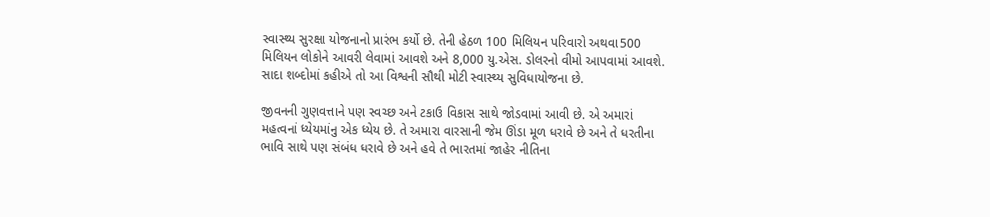સ્વાસ્થ્ય સુરક્ષા યોજનાનો પ્રારંભ કર્યો છે. તેની હેઠળ 100 મિલિયન પરિવારો અથવા500 મિલિયન લોકોને આવરી લેવામાં આવશે અને 8,000 યુ.એસ. ડોલરનો વીમો આપવામાં આવશે. સાદા શબ્દોમાં કહીએ તો આ વિશ્વની સૌથી મોટી સ્વાસ્થ્ય સુવિધાયોજના છે.

જીવનની ગુણવત્તાને પણ સ્વચ્છ અને ટકાઉ વિકાસ સાથે જોડવામાં આવી છે. એ અમારાં મહત્વનાં ધ્યેયમાંનુ એક ધ્યેય છે. તે અમારા વારસાની જેમ ઊંડા મૂળ ધરાવે છે અને તે ધરતીના ભાવિ સાથે પણ સંબંધ ધરાવે છે અને હવે તે ભારતમાં જાહેર નીતિના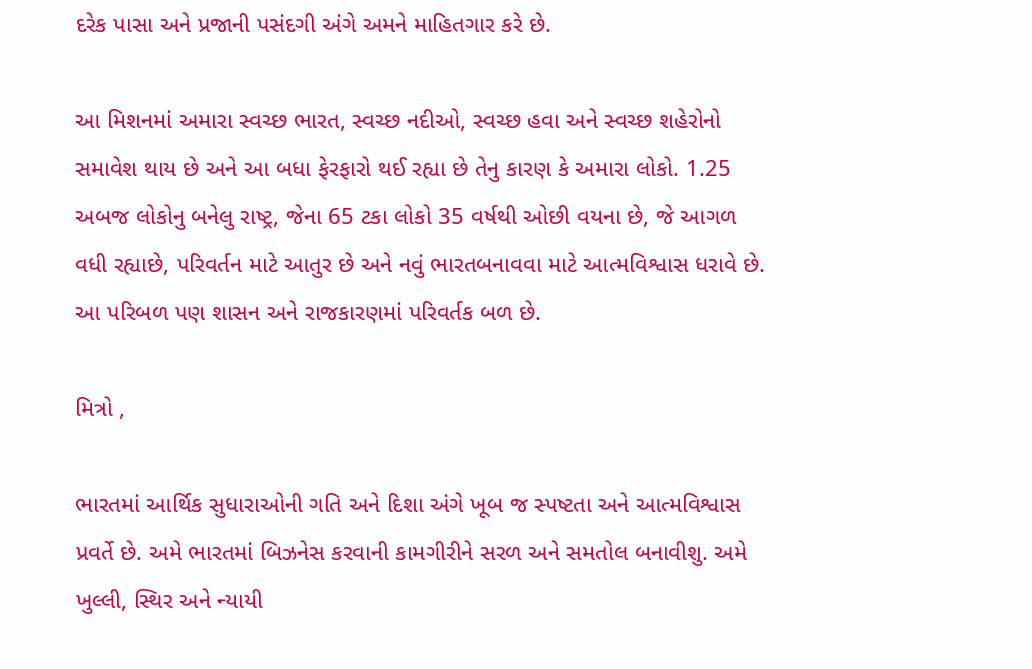દરેક પાસા અને પ્રજાની પસંદગી અંગે અમને માહિતગાર કરે છે.

આ મિશનમાં અમારા સ્વચ્છ ભારત, સ્વચ્છ નદીઓ, સ્વચ્છ હવા અને સ્વચ્છ શહેરોનો સમાવેશ થાય છે અને આ બધા ફેરફારો થઈ રહ્યા છે તેનુ કારણ કે અમારા લોકો. 1.25 અબજ લોકોનુ બનેલુ રાષ્ટ્ર, જેના 65 ટકા લોકો 35 વર્ષથી ઓછી વયના છે, જે આગળ વધી રહ્યાછે, પરિવર્તન માટે આતુર છે અને નવું ભારતબનાવવા માટે આત્મવિશ્વાસ ધરાવે છે. આ પરિબળ પણ શાસન અને રાજકારણમાં પરિવર્તક બળ છે.

મિત્રો ,

ભારતમાં આર્થિક સુધારાઓની ગતિ અને દિશા અંગે ખૂબ જ સ્પષ્ટતા અને આત્મવિશ્વાસ પ્રવર્તે છે. અમે ભારતમાં બિઝનેસ કરવાની કામગીરીને સરળ અને સમતોલ બનાવીશુ. અમે ખુલ્લી, સ્થિર અને ન્યાયી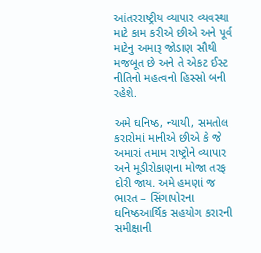આંતરરાષ્ટ્રીય વ્યાપાર વ્યવસ્થા માટે કામ કરીએ છીએ અને પૂર્વ માટેનુ અમારૂ જોડાણ સૌથી મજબૂત છે અને તે એકટ ઈસ્ટ નીતિનો મહત્વનો હિસ્સો બની રહેશે.

અમે ઘનિષ્ઠ, ન્યાયી, સમતોલ કરારોમાં માનીએ છીએ કે જે અમારાં તમામ રાષ્ટ્રોને વ્યાપાર અને મૂડીરોકાણના મોજા તરફ દોરી જાય. અમે હમણાં જ ભારત – સિંગાપોરના ઘનિષ્ઠઆર્થિક સહયોગ કરારની સમીક્ષાની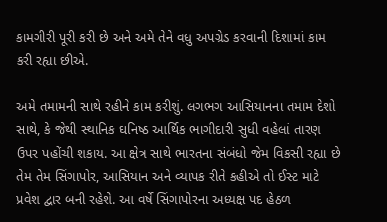કામગીરી પૂરી કરી છે અને અમે તેને વધુ અપગ્રેડ કરવાની દિશામાં કામ કરી રહ્યા છીએ.

અમે તમામની સાથે રહીને કામ કરીશું. લગભગ આસિયાનના તમામ દેશો સાથે, કે જેથી સ્થાનિક ઘનિષ્ઠ આર્થિક ભાગીદારી સુધી વહેલાં તારણ ઉપર પહોંચી શકાય. આ ક્ષેત્ર સાથે ભારતના સંબંધો જેમ વિકસી રહ્યા છે તેમ તેમ સિંગાપોર, આસિયાન અને વ્યાપક રીતે કહીએ તો ઈસ્ટ માટે પ્રવેશ દ્વાર બની રહેશે. આ વર્ષે સિંગાપોરના અધ્યક્ષ પદ હેઠળ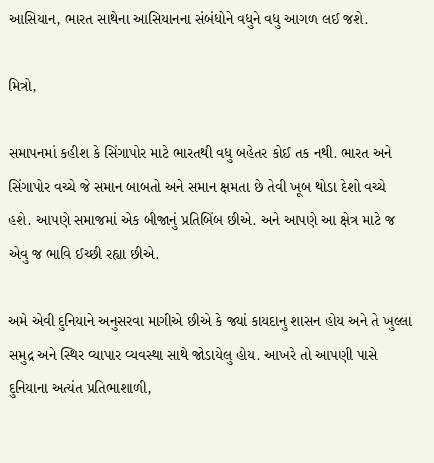આસિયાન, ભારત સાથેના આસિયાનના સંબંધોને વધુને વધુ આગળ લઈ જશે.

મિત્રો,

સમાપનમાં કહીશ કે સિંગાપોર માટે ભારતથી વધુ બહેતર કોઈ તક નથી. ભારત અને સિંગાપોર વચ્ચે જે સમાન બાબતો અને સમાન ક્ષમતા છે તેવી ખૂબ થોડા દેશો વચ્ચે હશે. આપણે સમાજમાં એક બીજાનું પ્રતિબિંબ છીએ. અને આપણે આ ક્ષેત્ર માટે જ એવુ જ ભાવિ ઈચ્છી રહ્યા છીએ.

અમે એવી દુનિયાને અનુસરવા માગીએ છીએ કે જ્યાં કાયદાનુ શાસન હોય અને તે ખુલ્લા સમુદ્ર અને સ્થિર વ્યાપાર વ્યવસ્થા સાથે જોડાયેલુ હોય. આખરે તો આપણી પાસે દુનિયાના અત્યંત પ્રતિભાશાળી,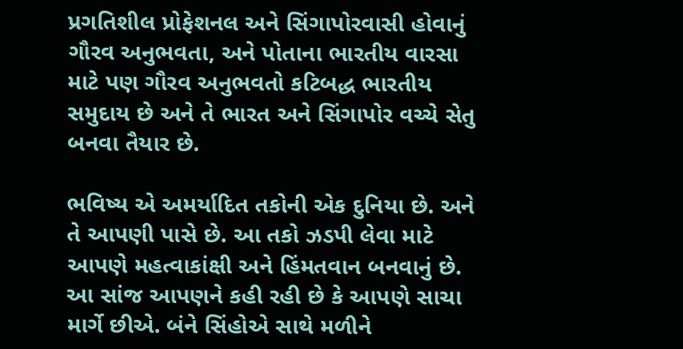પ્રગતિશીલ પ્રોફેશનલ અને સિંગાપોરવાસી હોવાનું ગૌરવ અનુભવતા, અને પોતાના ભારતીય વારસા માટે પણ ગૌરવ અનુભવતો કટિબદ્ધ ભારતીય સમુદાય છે અને તે ભારત અને સિંગાપોર વચ્ચે સેતુ બનવા તૈયાર છે.

ભવિષ્ય એ અમર્યાદિત તકોની એક દુનિયા છે. અને તે આપણી પાસે છે. આ તકો ઝડપી લેવા માટે આપણે મહત્વાકાંક્ષી અને હિંમતવાન બનવાનું છે. આ સાંજ આપણને કહી રહી છે કે આપણે સાચા માર્ગે છીએ. બંને સિંહોએ સાથે મળીને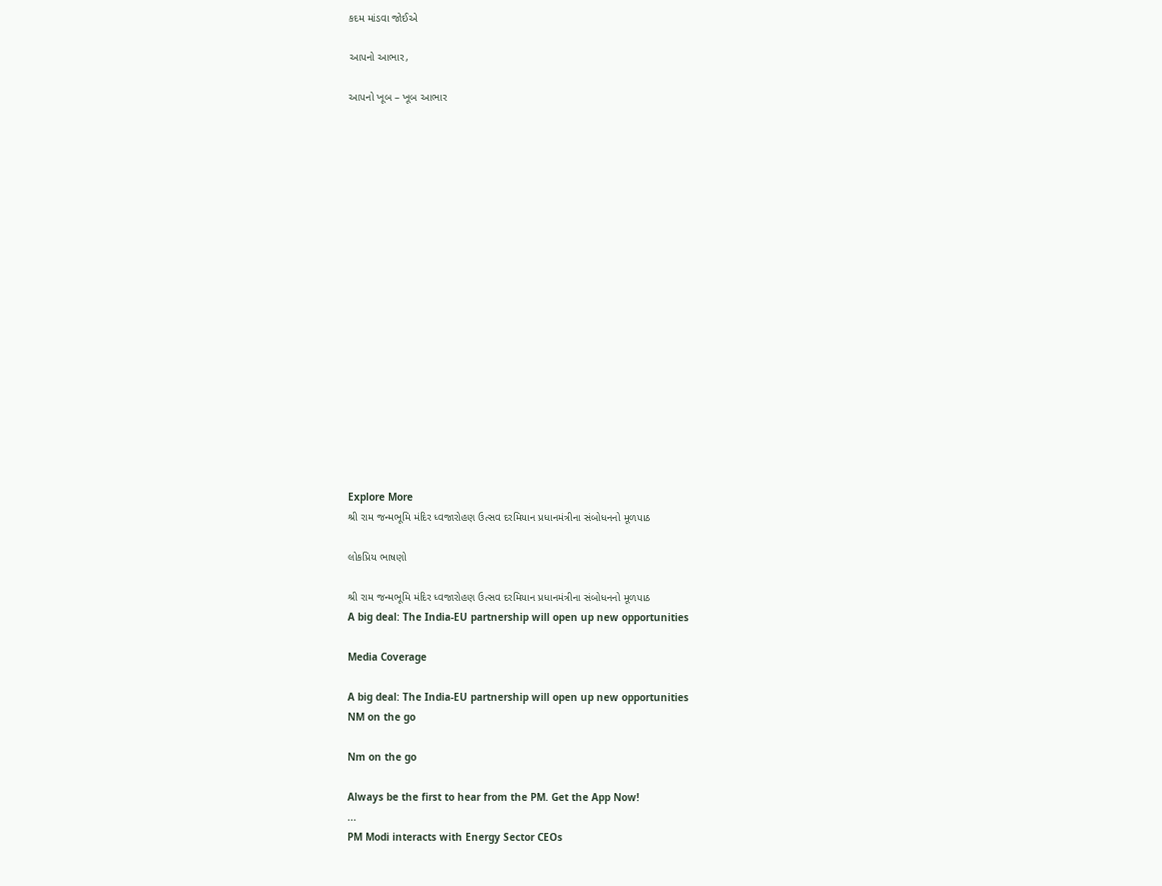કદમ માંડવા જોઈએ

આપનો આભાર,

આપનો ખૂબ – ખૂબ આભાર



















Explore More
શ્રી રામ જન્મભૂમિ મંદિર ધ્વજારોહણ ઉત્સવ દરમિયાન પ્રધાનમંત્રીના સંબોધનનો મૂળપાઠ

લોકપ્રિય ભાષણો

શ્રી રામ જન્મભૂમિ મંદિર ધ્વજારોહણ ઉત્સવ દરમિયાન પ્રધાનમંત્રીના સંબોધનનો મૂળપાઠ
A big deal: The India-EU partnership will open up new opportunities

Media Coverage

A big deal: The India-EU partnership will open up new opportunities
NM on the go

Nm on the go

Always be the first to hear from the PM. Get the App Now!
...
PM Modi interacts with Energy Sector CEOs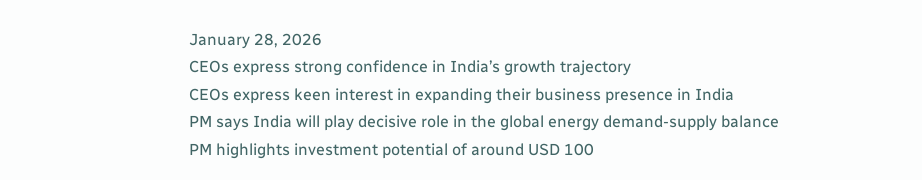January 28, 2026
CEOs express strong confidence in India’s growth trajectory
CEOs express keen interest in expanding their business presence in India
PM says India will play decisive role in the global energy demand-supply balance
PM highlights investment potential of around USD 100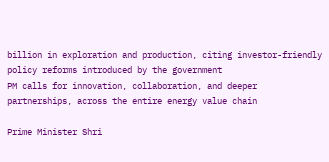billion in exploration and production, citing investor-friendly policy reforms introduced by the government
PM calls for innovation, collaboration, and deeper partnerships, across the entire energy value chain

Prime Minister Shri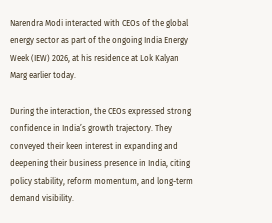Narendra Modi interacted with CEOs of the global energy sector as part of the ongoing India Energy Week (IEW) 2026, at his residence at Lok Kalyan Marg earlier today.

During the interaction, the CEOs expressed strong confidence in India’s growth trajectory. They conveyed their keen interest in expanding and deepening their business presence in India, citing policy stability, reform momentum, and long-term demand visibility.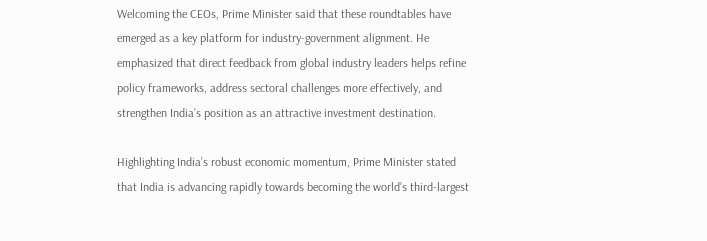Welcoming the CEOs, Prime Minister said that these roundtables have emerged as a key platform for industry-government alignment. He emphasized that direct feedback from global industry leaders helps refine policy frameworks, address sectoral challenges more effectively, and strengthen India’s position as an attractive investment destination.

Highlighting India’s robust economic momentum, Prime Minister stated that India is advancing rapidly towards becoming the world’s third-largest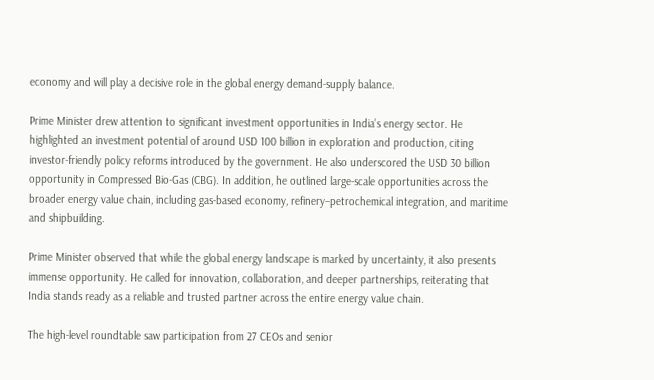economy and will play a decisive role in the global energy demand-supply balance.

Prime Minister drew attention to significant investment opportunities in India’s energy sector. He highlighted an investment potential of around USD 100 billion in exploration and production, citing investor-friendly policy reforms introduced by the government. He also underscored the USD 30 billion opportunity in Compressed Bio-Gas (CBG). In addition, he outlined large-scale opportunities across the broader energy value chain, including gas-based economy, refinery–petrochemical integration, and maritime and shipbuilding.

Prime Minister observed that while the global energy landscape is marked by uncertainty, it also presents immense opportunity. He called for innovation, collaboration, and deeper partnerships, reiterating that India stands ready as a reliable and trusted partner across the entire energy value chain.

The high-level roundtable saw participation from 27 CEOs and senior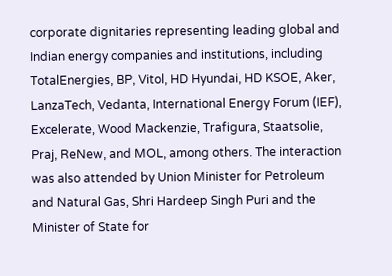corporate dignitaries representing leading global and Indian energy companies and institutions, including TotalEnergies, BP, Vitol, HD Hyundai, HD KSOE, Aker, LanzaTech, Vedanta, International Energy Forum (IEF), Excelerate, Wood Mackenzie, Trafigura, Staatsolie, Praj, ReNew, and MOL, among others. The interaction was also attended by Union Minister for Petroleum and Natural Gas, Shri Hardeep Singh Puri and the Minister of State for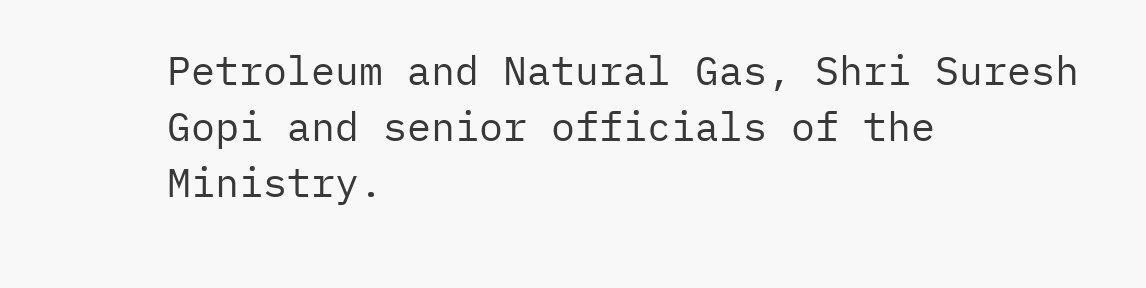Petroleum and Natural Gas, Shri Suresh Gopi and senior officials of the Ministry.